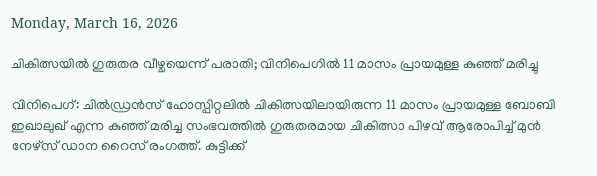Monday, March 16, 2026

ചികിത്സയിൽ ഗുരുതര വീഴ്ചയെന്ന് പരാതി; വിനിപെഗിൽ 11 മാസം പ്രായമുള്ള കുഞ്ഞ് മരിച്ചു

വിനിപെഗ്: ചിൽഡ്രൻസ് ഹോസ്പിറ്റലിൽ ചികിത്സയിലായിരുന്ന 11 മാസം പ്രായമുള്ള ബോബി ഇഖാലുഖ് എന്ന കുഞ്ഞ് മരിച്ച സംഭവത്തിൽ ഗുരുതരമായ ചികിത്സാ പിഴവ് ആരോപിച്ച് മുൻ നേഴ്സ് ഡാന റൈസ് രംഗത്ത്. കുട്ടിക്ക്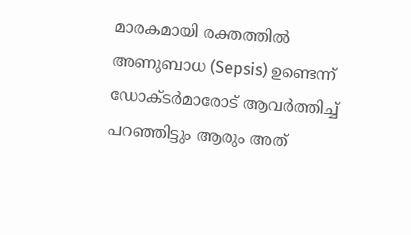മാരകമായി രക്തത്തിൽ അണുബാധ (Sepsis) ഉണ്ടെന്ന് ഡോക്ടർമാരോട് ആവർത്തിച്ച് പറഞ്ഞിട്ടും ആരും അത്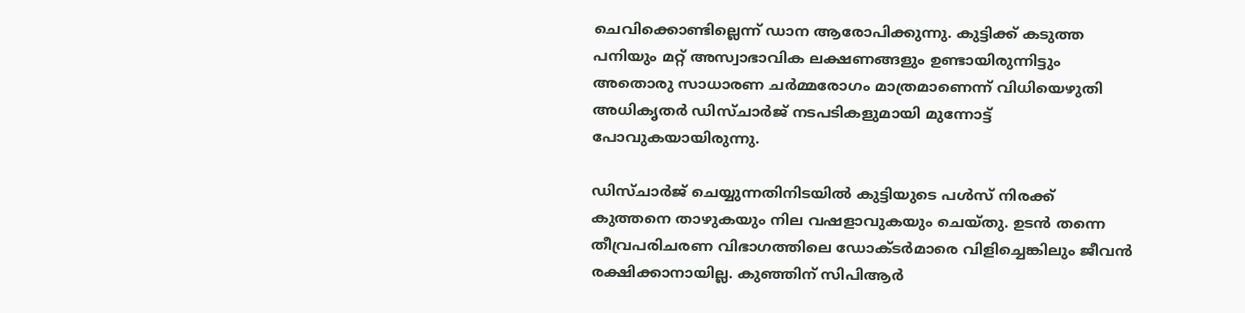ചെവിക്കൊണ്ടില്ലെന്ന് ഡാന ആരോപിക്കുന്നു. കുട്ടിക്ക് കടുത്ത പനിയും മറ്റ് അസ്വാഭാവിക ലക്ഷണങ്ങളും ഉണ്ടായിരുന്നിട്ടും അതൊരു സാധാരണ ചർമ്മരോഗം മാത്രമാണെന്ന് വിധിയെഴുതി അധികൃതർ ഡിസ്ചാർജ് നടപടികളുമായി മുന്നോട്ട് പോവുകയായിരുന്നു.

ഡിസ്ചാർജ് ചെയ്യുന്നതിനിടയിൽ കുട്ടിയുടെ പൾസ് നിരക്ക് കുത്തനെ താഴുകയും നില വഷളാവുകയും ചെയ്തു. ഉടൻ തന്നെ തീവ്രപരിചരണ വിഭാഗത്തിലെ ഡോക്ടർമാരെ വിളിച്ചെങ്കിലും ജീവൻ രക്ഷിക്കാനായില്ല. കുഞ്ഞിന് സിപിആർ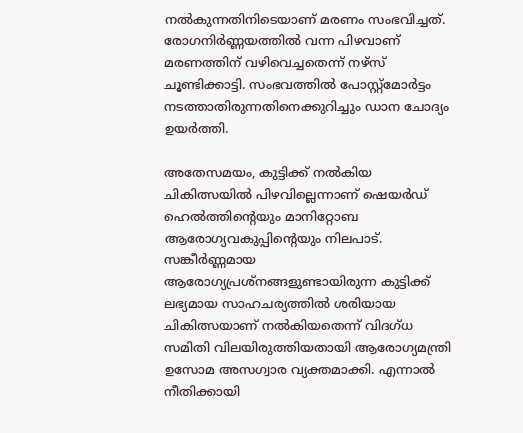നൽകുന്നതിനിടെയാണ് മരണം സംഭവിച്ചത്. രോഗനിർണ്ണയത്തിൽ വന്ന പിഴവാണ് മരണത്തിന് വഴിവെച്ചതെന്ന് നഴ്സ് ചൂണ്ടിക്കാട്ടി. സംഭവത്തിൽ പോസ്റ്റ്‌മോർട്ടം നടത്താതിരുന്നതിനെക്കുറിച്ചും ഡാന ചോദ്യം ഉയർത്തി.

അതേസമയം, കുട്ടിക്ക് നൽകിയ ചികിത്സയിൽ പിഴവില്ലെന്നാണ് ഷെയർഡ് ഹെൽത്തിന്റെയും മാനിറ്റോബ ആരോഗ്യവകുപ്പിന്റെയും നിലപാട്. സങ്കീർണ്ണമായ ആരോഗ്യപ്രശ്നങ്ങളുണ്ടായിരുന്ന കുട്ടിക്ക് ലഭ്യമായ സാഹചര്യത്തിൽ ശരിയായ ചികിത്സയാണ് നൽകിയതെന്ന് വിദഗ്ധ സമിതി വിലയിരുത്തിയതായി ആരോഗ്യമന്ത്രി ഉസോമ അസഗ്വാര വ്യക്തമാക്കി. എന്നാൽ നീതിക്കായി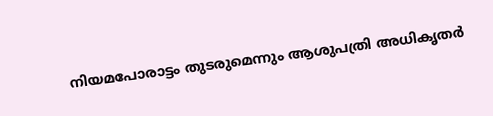നിയമപോരാട്ടം തുടരുമെന്നും ആശുപത്രി അധികൃതർ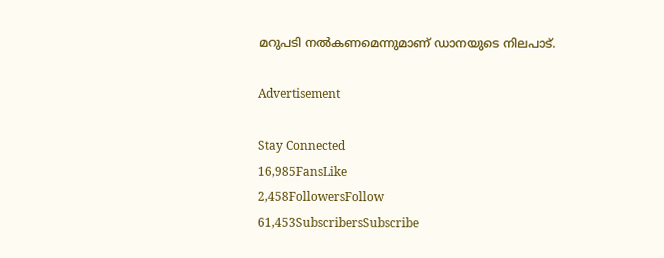മറുപടി നൽകണമെന്നുമാണ് ഡാനയുടെ നിലപാട്.

Advertisement

Stay Connected
16,985FansLike
2,458FollowersFollow
61,453SubscribersSubscribe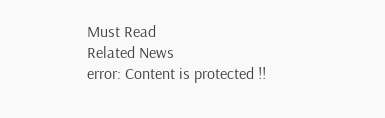Must Read
Related News
error: Content is protected !!